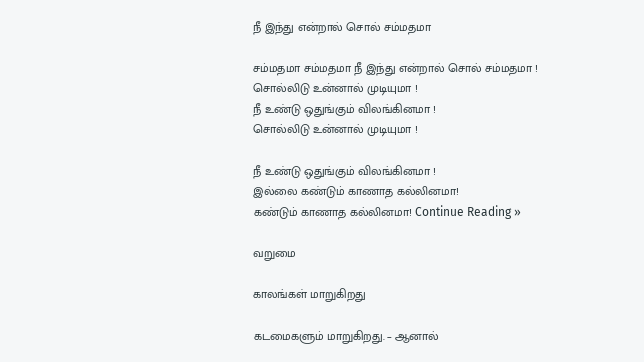நீ இந்து என்றால் சொல் சம்மதமா

சம்மதமா சம்மதமா நீ இந்து என்றால் சொல் சம்மதமா !
சொல்லிடு உன்னால் முடியுமா !
நீ உண்டு ஒதுங்கும் விலங்கினமா !
சொல்லிடு உன்னால் முடியுமா !

நீ உண்டு ஒதுங்கும் விலங்கினமா !
இல்லை கண்டும் காணாத கல்லினமா!
கண்டும் காணாத கல்லினமா! Continue Reading »

வறுமை

காலங்கள் மாறுகிறது

கடமைகளும் மாறுகிறது. – ஆனால்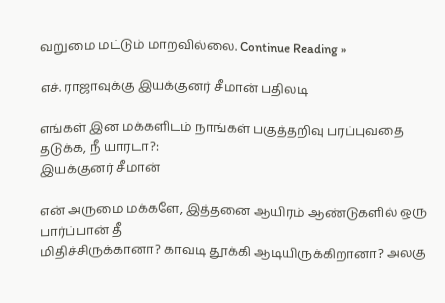வறுமை மட்டும் மாறவில்லை. Continue Reading »

எச். ராஜாவுக்கு இயக்குனர் சீமான் பதிலடி

எங்கள் இன மக்களிடம் நாங்கள் பகுத்தறிவு பரப்புவதை தடுக்க, நீ யாரடா?:
இயக்குனர் சீமான்

என் அருமை மக்களே, இத்தனை ஆயிரம் ஆண்டுகளில் ஒரு பார்ப்பான் தீ
மிதிச்சிருக்கானா? காவடி தூக்கி ஆடியிருக்கிறானா? அலகு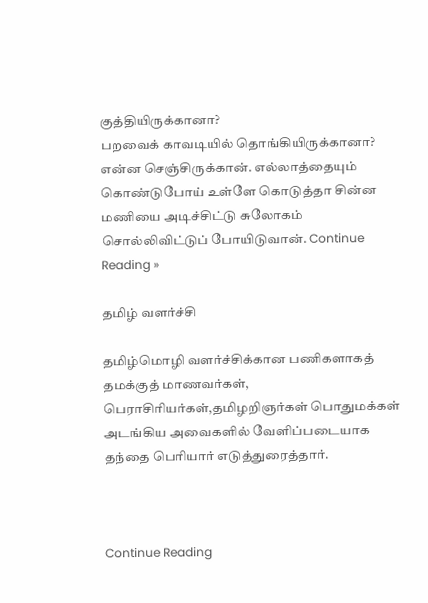குத்தியிருக்கானா?
பறவைக் காவடியில் தொங்கியிருக்கானா? என்ன செஞ்சிருக்கான். எல்லாத்தையும்
கொண்டுபோய் உள்ளே கொடுத்தா சின்ன மணியை அடிச்சிட்டு சுலோகம்
சொல்லிவிட்டுப் போயிடுவான். Continue Reading »

தமிழ் வளர்ச்சி

தமிழ்மொழி வளர்ச்சிக்கான பணிகளாகத் தமக்குத் மாணவர்கள்,
பெராசிரியர்கள்,தமிழறிஞர்கள் பொதுமக்கள் அடங்கிய அவைகளில் வேளிப்படையாக
தந்தை பெரியார் எடுத்துரைத்தார்.



Continue Reading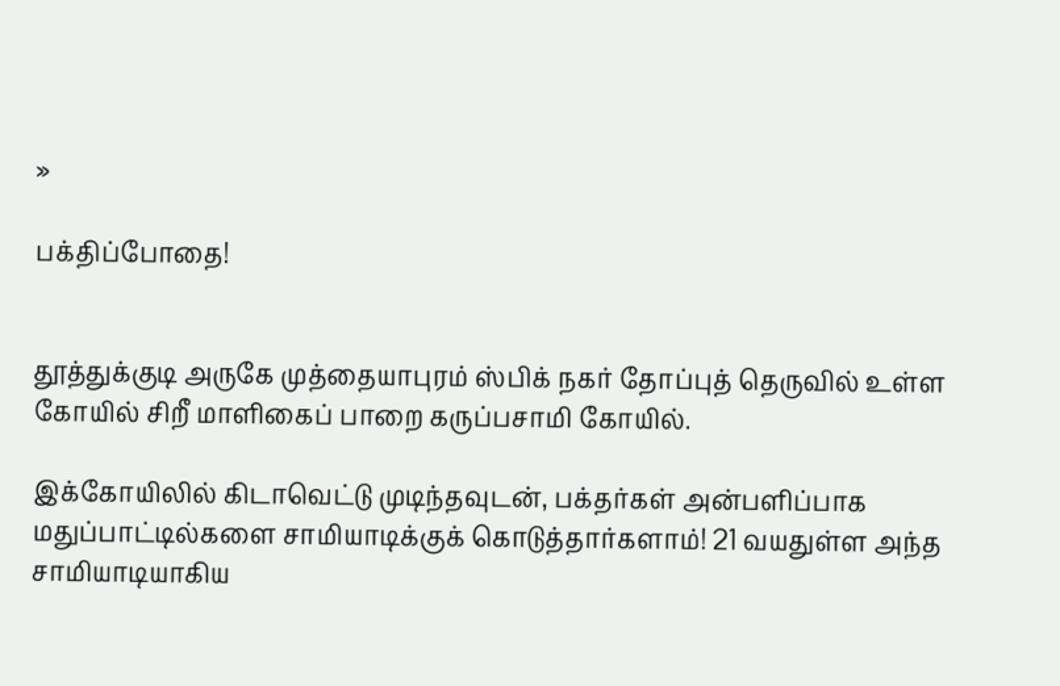»

பக்திப்போதை!


தூத்துக்குடி அருகே முத்தையாபுரம் ஸ்பிக் நகர் தோப்புத் தெருவில் உள்ள கோயில் சிறீ மாளிகைப் பாறை கருப்பசாமி கோயில்.

இக்கோயிலில் கிடாவெட்டு முடிந்தவுடன், பக்தர்கள் அன்பளிப்பாக மதுப்பாட்டில்களை சாமியாடிக்குக் கொடுத்தார்களாம்! 21 வயதுள்ள அந்த சாமியாடியாகிய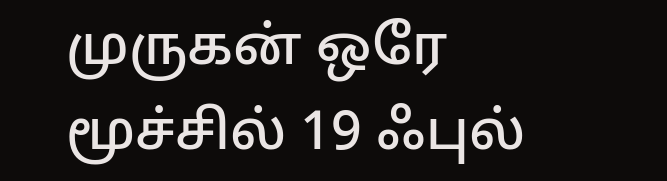முருகன் ஒரே மூச்சில் 19 ஃபுல்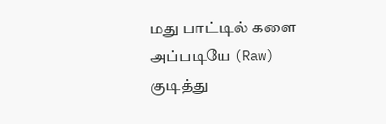மது பாட்டில் களை அப்படியே (Raw) குடித்து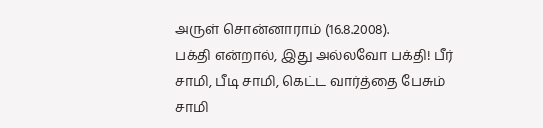அருள் சொன்னாராம் (16.8.2008).
பக்தி என்றால், இது அல்லவோ பக்தி! பீர் சாமி, பீடி சாமி, கெட்ட வார்த்தை பேசும் சாமி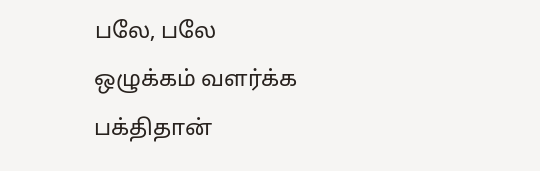பலே, பலே ஒழுக்கம் வளர்க்க பக்திதான்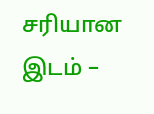சரியான இடம் –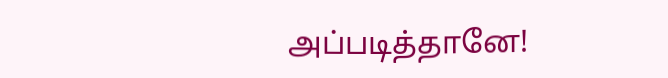அப்படித்தானே!